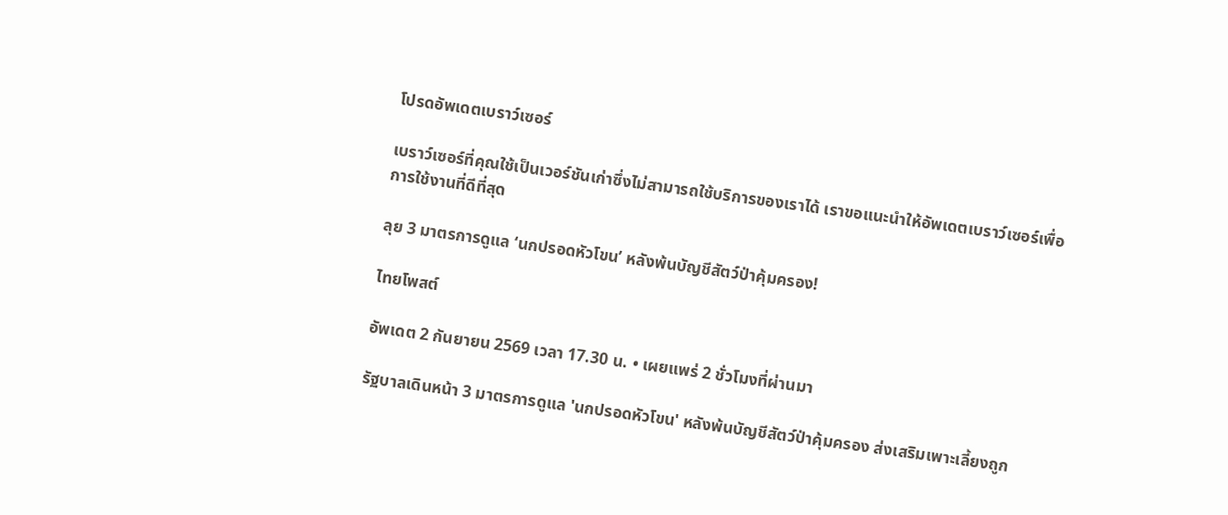โปรดอัพเดตเบราว์เซอร์

เบราว์เซอร์ที่คุณใช้เป็นเวอร์ชันเก่าซึ่งไม่สามารถใช้บริการของเราได้ เราขอแนะนำให้อัพเดตเบราว์เซอร์เพื่อการใช้งานที่ดีที่สุด

ลุย 3 มาตรการดูแล ‘นกปรอดหัวโขน’ หลังพ้นบัญชีสัตว์ป่าคุ้มครอง!

ไทยโพสต์

อัพเดต 2 กันยายน 2569 เวลา 17.30 น. • เผยแพร่ 2 ชั่วโมงที่ผ่านมา

รัฐบาลเดินหน้า 3 มาตรการดูแล 'นกปรอดหัวโขน' หลังพ้นบัญชีสัตว์ป่าคุ้มครอง ส่งเสริมเพาะเลี้ยงถูก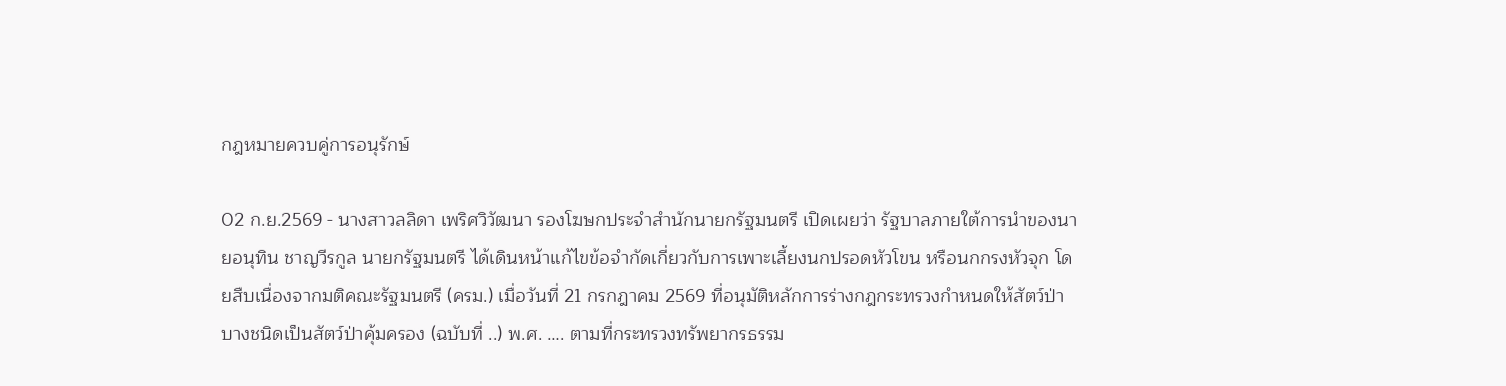กฎหมายควบคู่การอนุรักษ์

02 ก.ย.2569 - นางสาวลลิดา เพริศวิวัฒนา รองโฆษกประจำสำนักนายกรัฐมนตรี เปิดเผยว่า รัฐบาลภายใต้การนำของนายอนุทิน ชาญวีรกูล นายกรัฐมนตรี ได้เดินหน้าแก้ไขข้อจำกัดเกี่ยวกับการเพาะเลี้ยงนกปรอดหัวโขน หรือนกกรงหัวจุก โดยสืบเนื่องจากมติคณะรัฐมนตรี (ครม.) เมื่อวันที่ 21 กรกฎาคม 2569 ที่อนุมัติหลักการร่างกฎกระทรวงกำหนดให้สัตว์ป่าบางชนิดเป็นสัตว์ป่าคุ้มครอง (ฉบับที่ ..) พ.ศ. …. ตามที่กระทรวงทรัพยากรธรรม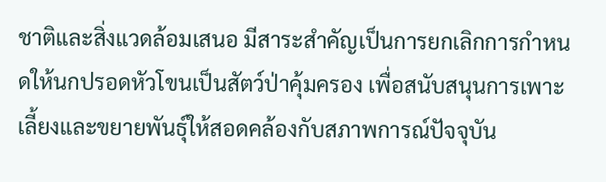ชาติและสิ่งแวดล้อมเสนอ มีสาระสำคัญเป็นการยกเลิกการกำหนดให้นกปรอดหัวโขนเป็นสัตว์ป่าคุ้มครอง เพื่อสนับสนุนการเพาะเลี้ยงและขยายพันธุ์ให้สอดคล้องกับสภาพการณ์ปัจจุบัน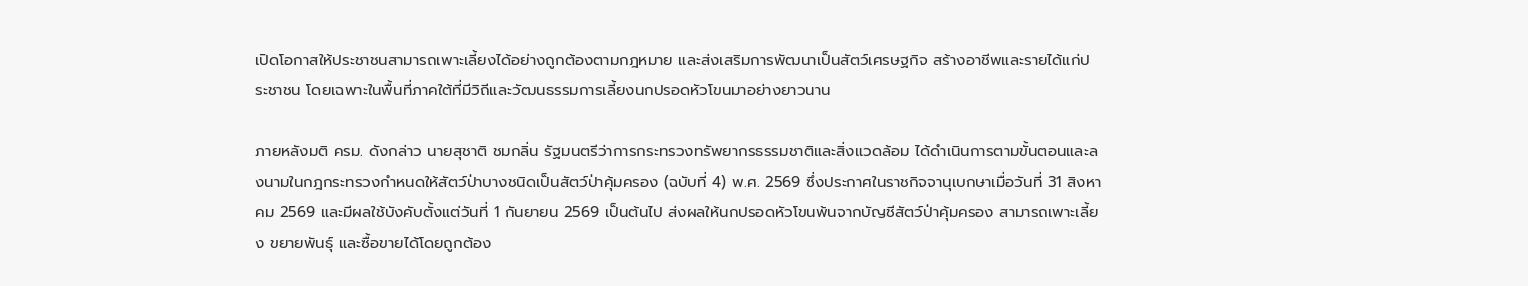เปิดโอกาสให้ประชาชนสามารถเพาะเลี้ยงได้อย่างถูกต้องตามกฎหมาย และส่งเสริมการพัฒนาเป็นสัตว์เศรษฐกิจ สร้างอาชีพและรายได้แก่ประชาชน โดยเฉพาะในพื้นที่ภาคใต้ที่มีวิถีและวัฒนธรรมการเลี้ยงนกปรอดหัวโขนมาอย่างยาวนาน

ภายหลังมติ ครม. ดังกล่าว นายสุชาติ ชมกลิ่น รัฐมนตรีว่าการกระทรวงทรัพยากรธรรมชาติและสิ่งแวดล้อม ได้ดำเนินการตามขั้นตอนและลงนามในกฎกระทรวงกำหนดให้สัตว์ป่าบางชนิดเป็นสัตว์ป่าคุ้มครอง (ฉบับที่ 4) พ.ศ. 2569 ซึ่งประกาศในราชกิจจานุเบกษาเมื่อวันที่ 31 สิงหาคม 2569 และมีผลใช้บังคับตั้งแต่วันที่ 1 กันยายน 2569 เป็นต้นไป ส่งผลให้นกปรอดหัวโขนพ้นจากบัญชีสัตว์ป่าคุ้มครอง สามารถเพาะเลี้ยง ขยายพันธุ์ และซื้อขายได้โดยถูกต้อง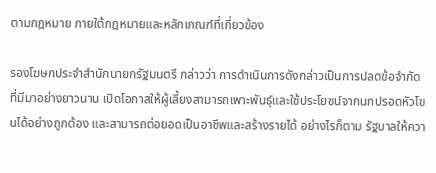ตามกฎหมาย ภายใต้กฎหมายและหลักเกณฑ์ที่เกี่ยวข้อง

รองโฆษกประจำสำนักนายกรัฐมนตรี กล่าวว่า การดำเนินการดังกล่าวเป็นการปลดข้อจำกัดที่มีมาอย่างยาวนาน เปิดโอกาสให้ผู้เลี้ยงสามารถเพาะพันธุ์และใช้ประโยชน์จากนกปรอดหัวโขนได้อย่างถูกต้อง และสามารถต่อยอดเป็นอาชีพและสร้างรายได้ อย่างไรก็ตาม รัฐบาลให้ควา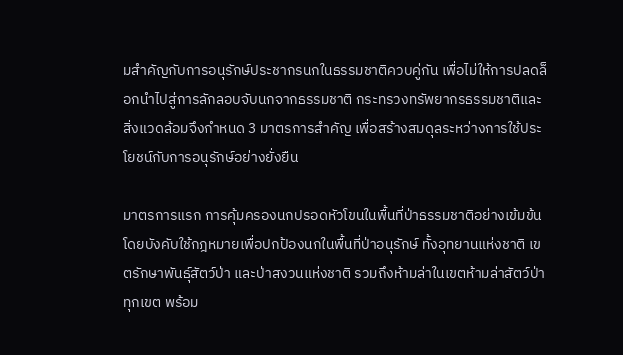มสำคัญกับการอนุรักษ์ประชากรนกในธรรมชาติควบคู่กัน เพื่อไม่ให้การปลดล็อกนำไปสู่การลักลอบจับนกจากธรรมชาติ กระทรวงทรัพยากรธรรมชาติและสิ่งแวดล้อมจึงกำหนด 3 มาตรการสำคัญ เพื่อสร้างสมดุลระหว่างการใช้ประโยชน์กับการอนุรักษ์อย่างยั่งยืน

มาตรการแรก การคุ้มครองนกปรอดหัวโขนในพื้นที่ป่าธรรมชาติอย่างเข้มข้น โดยบังคับใช้กฎหมายเพื่อปกป้องนกในพื้นที่ป่าอนุรักษ์ ทั้งอุทยานแห่งชาติ เขตรักษาพันธุ์สัตว์ป่า และป่าสงวนแห่งชาติ รวมถึงห้ามล่าในเขตห้ามล่าสัตว์ป่าทุกเขต พร้อม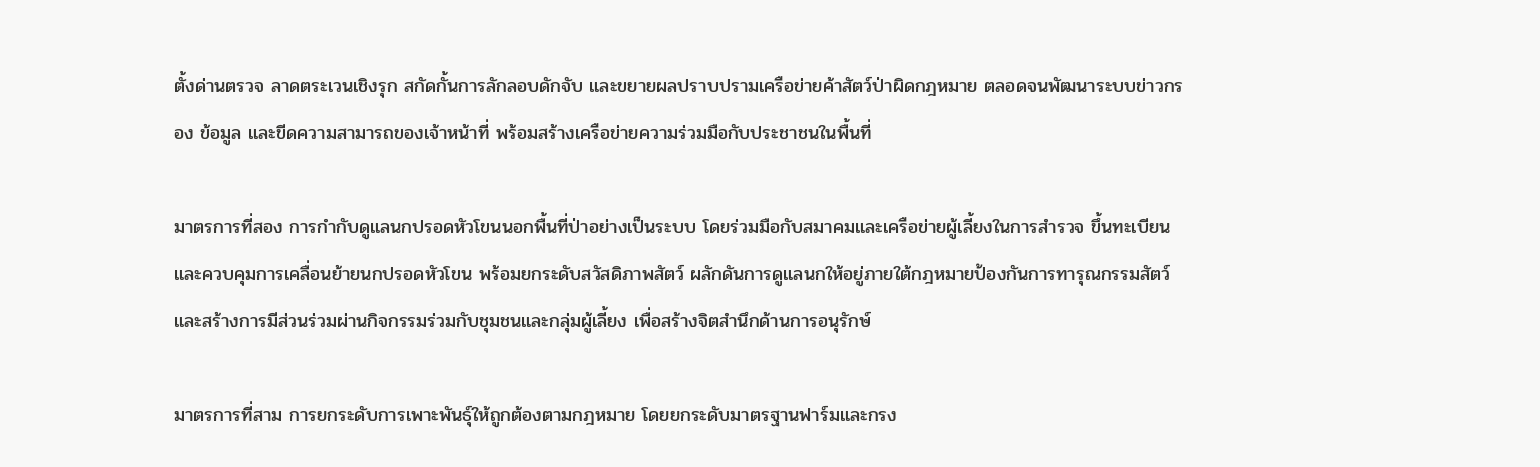ตั้งด่านตรวจ ลาดตระเวนเชิงรุก สกัดกั้นการลักลอบดักจับ และขยายผลปราบปรามเครือข่ายค้าสัตว์ป่าผิดกฎหมาย ตลอดจนพัฒนาระบบข่าวกรอง ข้อมูล และขีดความสามารถของเจ้าหน้าที่ พร้อมสร้างเครือข่ายความร่วมมือกับประชาชนในพื้นที่

มาตรการที่สอง การกำกับดูแลนกปรอดหัวโขนนอกพื้นที่ป่าอย่างเป็นระบบ โดยร่วมมือกับสมาคมและเครือข่ายผู้เลี้ยงในการสำรวจ ขึ้นทะเบียน และควบคุมการเคลื่อนย้ายนกปรอดหัวโขน พร้อมยกระดับสวัสดิภาพสัตว์ ผลักดันการดูแลนกให้อยู่ภายใต้กฎหมายป้องกันการทารุณกรรมสัตว์ และสร้างการมีส่วนร่วมผ่านกิจกรรมร่วมกับชุมชนและกลุ่มผู้เลี้ยง เพื่อสร้างจิตสำนึกด้านการอนุรักษ์

มาตรการที่สาม การยกระดับการเพาะพันธุ์ให้ถูกต้องตามกฎหมาย โดยยกระดับมาตรฐานฟาร์มและกรง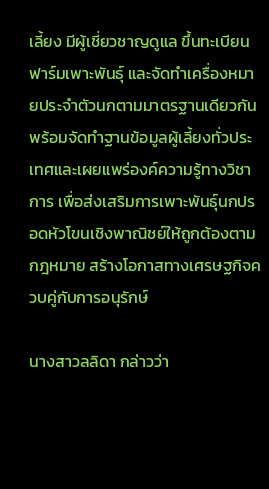เลี้ยง มีผู้เชี่ยวชาญดูแล ขึ้นทะเบียนฟาร์มเพาะพันธุ์ และจัดทำเครื่องหมายประจำตัวนกตามมาตรฐานเดียวกัน พร้อมจัดทำฐานข้อมูลผู้เลี้ยงทั่วประเทศและเผยแพร่องค์ความรู้ทางวิชาการ เพื่อส่งเสริมการเพาะพันธุ์นกปรอดหัวโขนเชิงพาณิชย์ให้ถูกต้องตามกฎหมาย สร้างโอกาสทางเศรษฐกิจควบคู่กับการอนุรักษ์

นางสาวลลิดา กล่าวว่า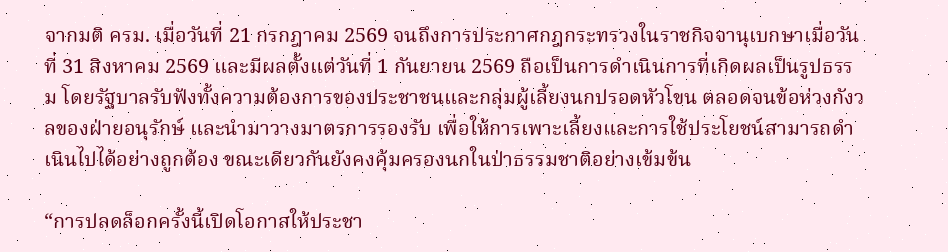จากมติ ครม. เมื่อวันที่ 21 กรกฎาคม 2569 จนถึงการประกาศกฎกระทรวงในราชกิจจานุเบกษาเมื่อวันที่ 31 สิงหาคม 2569 และมีผลตั้งแต่วันที่ 1 กันยายน 2569 ถือเป็นการดำเนินการที่เกิดผลเป็นรูปธรรม โดยรัฐบาลรับฟังทั้งความต้องการของประชาชนและกลุ่มผู้เลี้ยงนกปรอดหัวโขน ตลอดจนข้อห่วงกังวลของฝ่ายอนุรักษ์ และนำมาวางมาตรการรองรับ เพื่อให้การเพาะเลี้ยงและการใช้ประโยชน์สามารถดำเนินไปได้อย่างถูกต้อง ขณะเดียวกันยังคงคุ้มครองนกในป่าธรรมชาติอย่างเข้มข้น

“การปลดล็อกครั้งนี้เปิดโอกาสให้ประชา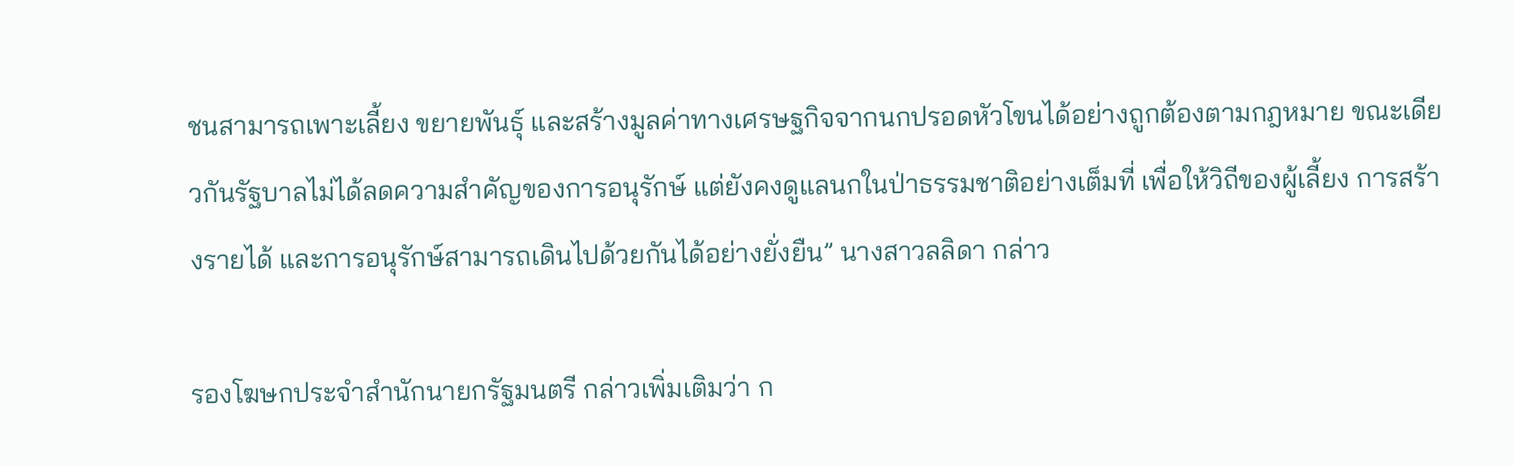ชนสามารถเพาะเลี้ยง ขยายพันธุ์ และสร้างมูลค่าทางเศรษฐกิจจากนกปรอดหัวโขนได้อย่างถูกต้องตามกฎหมาย ขณะเดียวกันรัฐบาลไม่ได้ลดความสำคัญของการอนุรักษ์ แต่ยังคงดูแลนกในป่าธรรมชาติอย่างเต็มที่ เพื่อให้วิถีของผู้เลี้ยง การสร้างรายได้ และการอนุรักษ์สามารถเดินไปด้วยกันได้อย่างยั่งยืน” นางสาวลลิดา กล่าว

รองโฆษกประจำสำนักนายกรัฐมนตรี กล่าวเพิ่มเติมว่า ก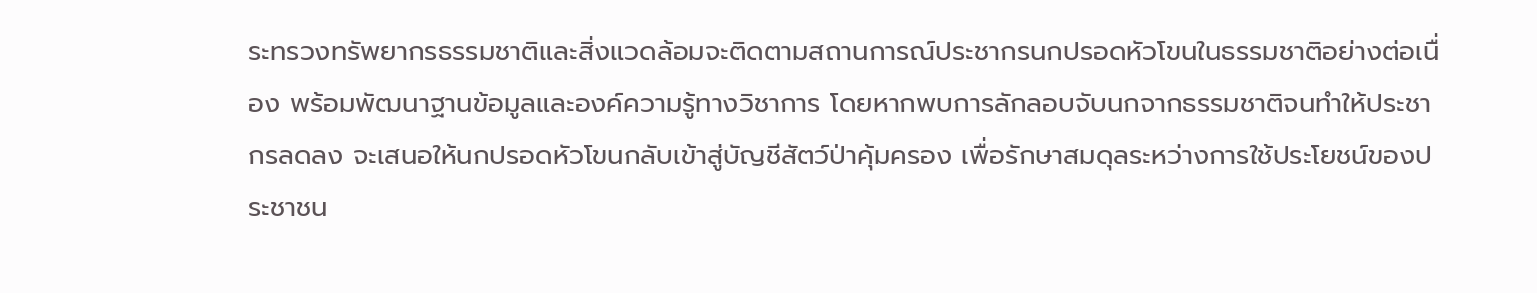ระทรวงทรัพยากรธรรมชาติและสิ่งแวดล้อมจะติดตามสถานการณ์ประชากรนกปรอดหัวโขนในธรรมชาติอย่างต่อเนื่อง พร้อมพัฒนาฐานข้อมูลและองค์ความรู้ทางวิชาการ โดยหากพบการลักลอบจับนกจากธรรมชาติจนทำให้ประชากรลดลง จะเสนอให้นกปรอดหัวโขนกลับเข้าสู่บัญชีสัตว์ป่าคุ้มครอง เพื่อรักษาสมดุลระหว่างการใช้ประโยชน์ของประชาชน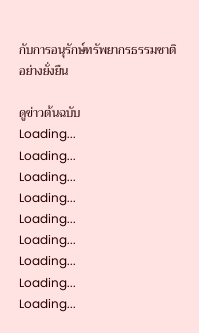กับการอนุรักษ์ทรัพยากรธรรมชาติอย่างยั่งยืน

ดูข่าวต้นฉบับ
Loading...
Loading...
Loading...
Loading...
Loading...
Loading...
Loading...
Loading...
Loading...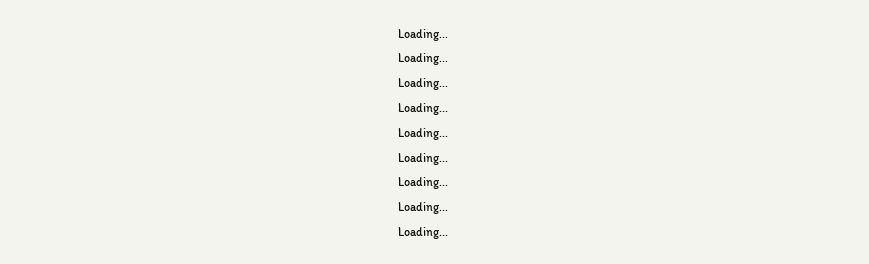Loading...
Loading...
Loading...
Loading...
Loading...
Loading...
Loading...
Loading...
Loading...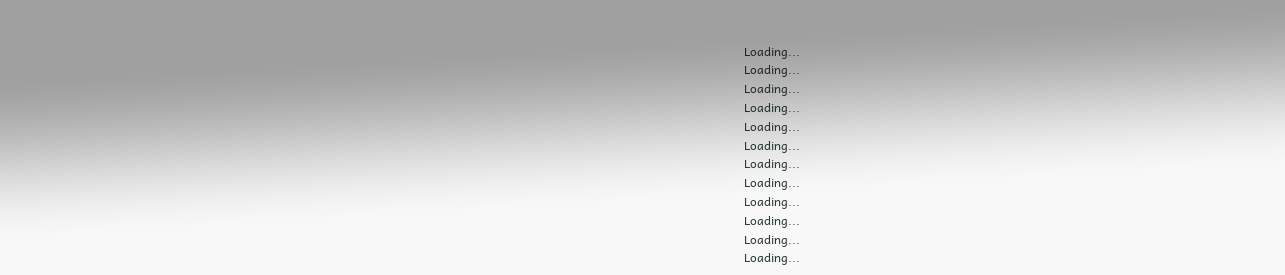Loading...
Loading...
Loading...
Loading...
Loading...
Loading...
Loading...
Loading...
Loading...
Loading...
Loading...
Loading...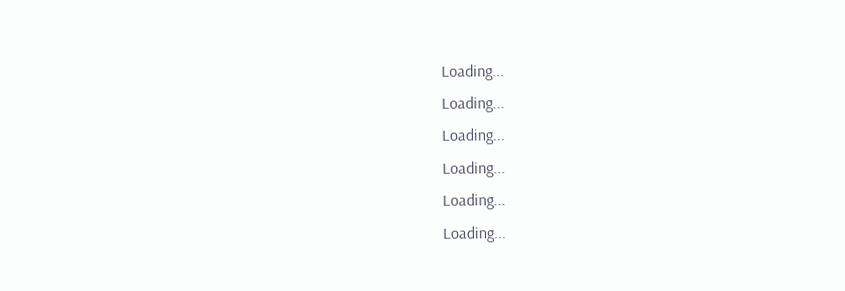Loading...
Loading...
Loading...
Loading...
Loading...
Loading...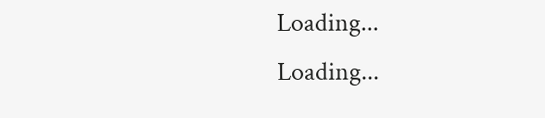Loading...
Loading...